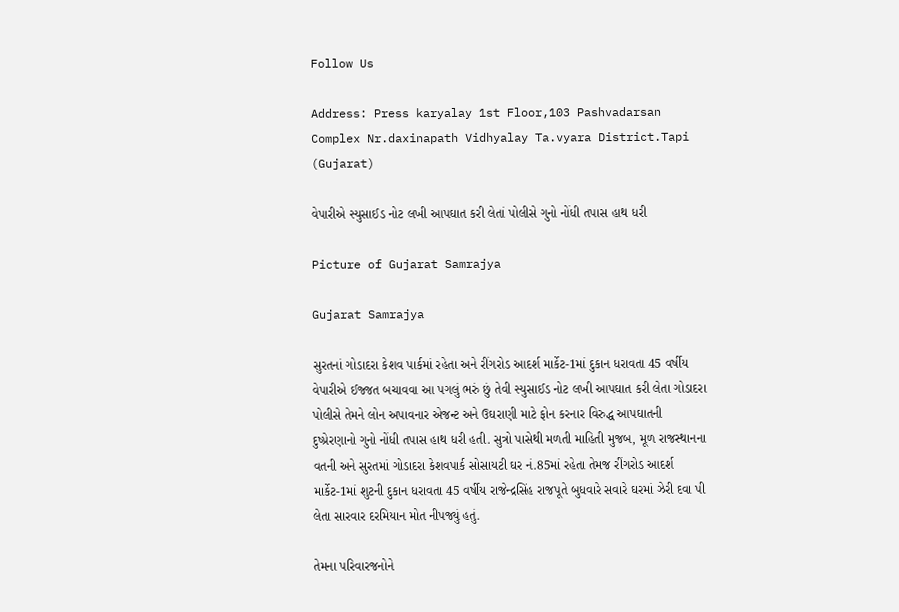Follow Us

Address: Press karyalay 1st Floor,103 Pashvadarsan Complex Nr.daxinapath Vidhyalay Ta.vyara District.Tapi (Gujarat)

વેપારીએ સ્યુસાઈડ નોટ લખી આપઘાત કરી લેતાં પોલીસે ગુનો નોંધી તપાસ હાથ ધરી

Picture of Gujarat Samrajya

Gujarat Samrajya

સુરતનાં ગોડાદરા કેશવ પાર્કમાં રહેતા અને રીંગરોડ આદર્શ માર્કેટ-1માં દુકાન ધરાવતા 45 વર્ષીય વેપારીએ ઈજ્જત બચાવવા આ પગલું ભરું છું તેવી સ્યુસાઈડ નોટ લખી આપઘાત કરી લેતા ગોડાદરા પોલીસે તેમને લોન અપાવનાર એજન્ટ અને ઉઘરાણી માટે ફોન કરનાર વિરુદ્ધ આપઘાતની દુષ્પ્રેરણાનો ગુનો નોંધી તપાસ હાથ ધરી હતી. સુત્રો પાસેથી મળતી માહિતી મુજબ, મૂળ રાજસ્થાનના વતની અને સુરતમાં ગોડાદરા કેશવપાર્ક સોસાયટી ઘર નં.85માં રહેતા તેમજ રીંગરોડ આદર્શ માર્કેટ-1માં શુટની દુકાન ધરાવતા 45 વર્ષીય રાજેન્દ્રસિંહ રાજપૂતે બુધવારે સવારે ઘરમાં ઝેરી દવા પી લેતા સારવાર દરમિયાન મોત નીપજ્યું હતું.

તેમના પરિવારજનોને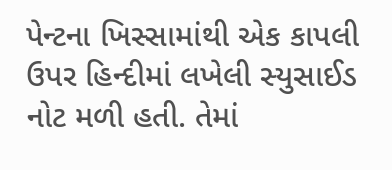પેન્ટના ખિસ્સામાંથી એક કાપલી ઉપર હિન્દીમાં લખેલી સ્યુસાઈડ નોટ મળી હતી. તેમાં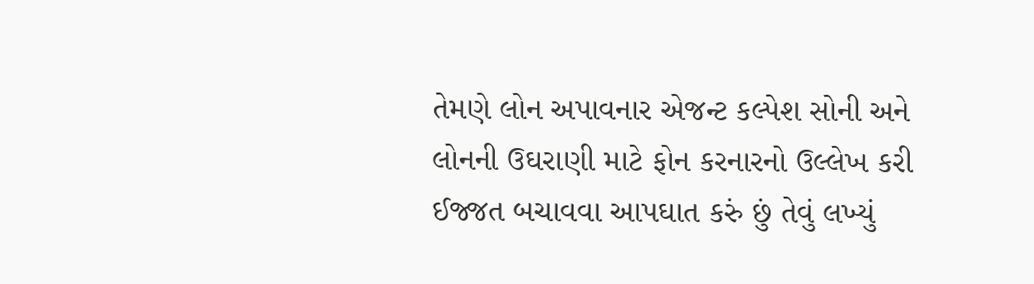તેમણે લોન અપાવનાર એજન્ટ કલ્પેશ સોની અને લોનની ઉઘરાણી માટે ફોન કરનારનો ઉલ્લેખ કરી ઈજ્જત બચાવવા આપઘાત કરું છું તેવું લખ્યું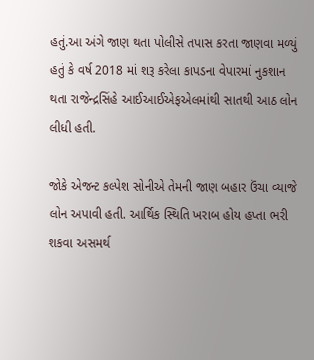હતું.આ અંગે જાણ થતા પોલીસે તપાસ કરતા જાણવા મળ્યું હતું કે વર્ષ 2018 માં શરૂ કરેલા કાપડના વેપારમાં નુકશાન થતા રાજેન્દ્રસિંહે આઈઆઈએફએલમાંથી સાતથી આઠ લોન લીધી હતી.

જોકે એજન્ટ કલ્પેશ સોનીએ તેમની જાણ બહાર ઉંચા વ્યાજે લોન અપાવી હતી. આર્થિક સ્થિતિ ખરાબ હોય હપ્તા ભરી શકવા અસમર્થ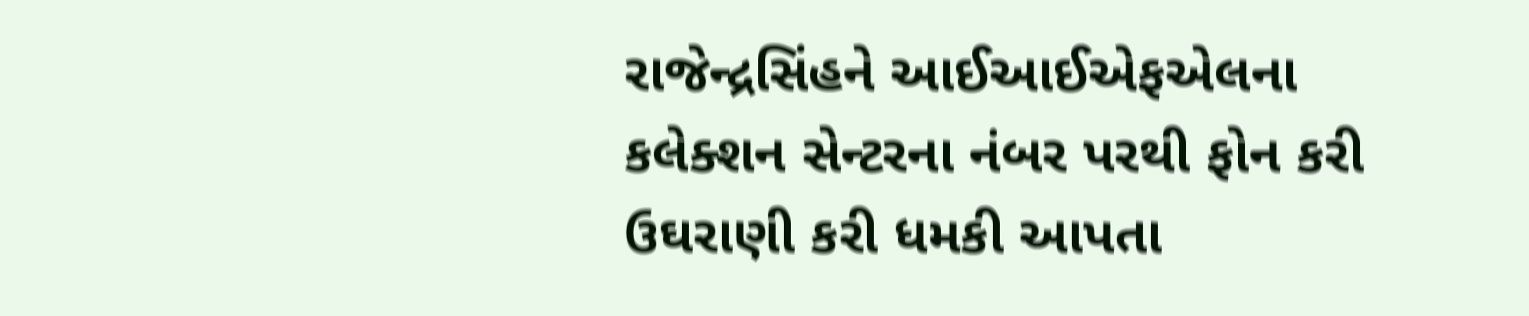રાજેન્દ્રસિંહને આઈઆઈએફએલના કલેક્શન સેન્ટરના નંબર પરથી ફોન કરી ઉઘરાણી કરી ધમકી આપતા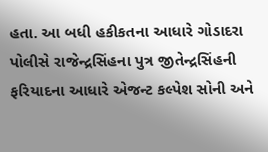હતા. આ બધી હકીકતના આધારે ગોડાદરા પોલીસે રાજેન્દ્રસિંહના પુત્ર જીતેન્દ્રસિંહની ફરિયાદના આધારે એજન્ટ કલ્પેશ સોની અને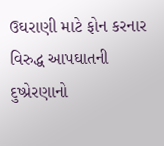ઉઘરાણી માટે ફોન કરનાર વિરુદ્ધ આપઘાતની દુષ્પ્રેરણાનો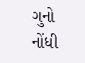ગુનો નોંધી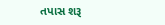તપાસ શરૂ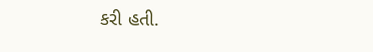કરી હતી.